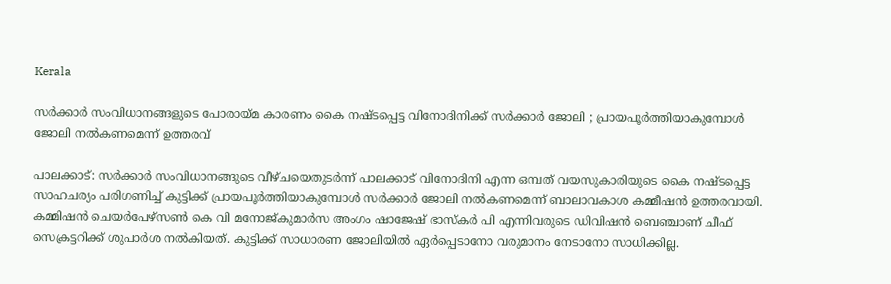Kerala

സർക്കാർ സംവിധാനങ്ങളുടെ പോരായ്മ കാരണം കൈ നഷ്ടപ്പെട്ട വിനോദിനിക്ക് സർക്കാർ ജോലി ; പ്രായപൂർത്തിയാകുമ്പോൾ ജോലി നൽകണമെന്ന് ഉത്തരവ്

പാലക്കാട്: സർക്കാർ സംവിധാനങ്ങുടെ വീഴ്ചയെതുടർന്ന് പാലക്കാട് വിനോദിനി എന്ന ഒമ്പത് വയസുകാരിയുടെ കൈ നഷ്ടപ്പെട്ട സാഹചര്യം പരിഗണിച്ച് കുട്ടിക്ക് പ്രായപൂർത്തിയാകുമ്പോൾ സർക്കാർ ജോലി നൽകണമെന്ന് ബാലാവകാശ കമ്മീഷൻ ഉത്തരവായി. കമ്മിഷൻ ചെയർപേഴ്സൺ കെ വി മനോജ്കുമാർസ അംഗം ഷാജേഷ് ഭാസ്കർ പി എന്നിവരുടെ ഡിവിഷൻ ബെഞ്ചാണ് ചീഫ് സെക്രട്ടറിക്ക് ശുപാർശ നൽകിയത്. കുട്ടിക്ക് സാധാരണ ജോലിയിൽ ഏർപ്പെടാനോ വരുമാനം നേടാനോ സാധിക്കില്ല.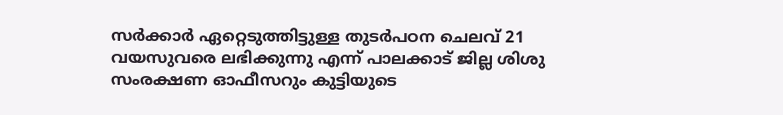സർക്കാർ ഏറ്റെടുത്തിട്ടുള്ള തുടർപഠന ചെലവ് 21 വയസുവരെ ലഭിക്കുന്നു എന്ന് പാലക്കാട് ജില്ല ശിശു സംരക്ഷണ ഓഫീസറും കുട്ടിയുടെ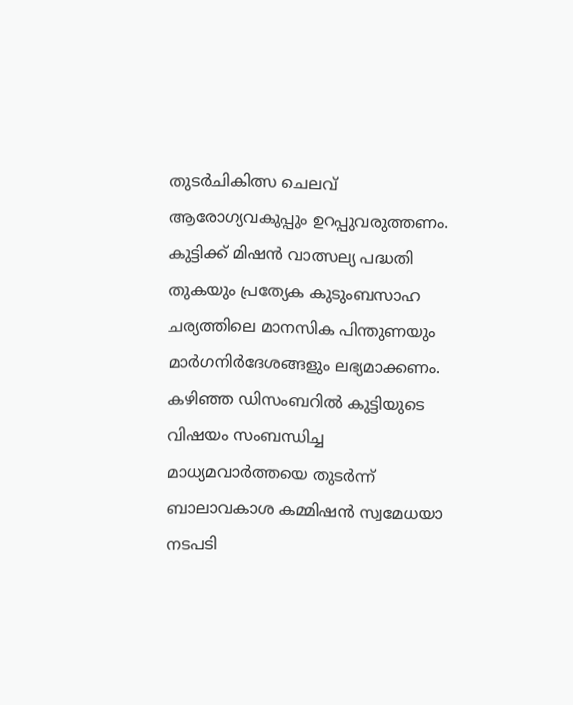തുടർചികിത്സ ചെലവ് ആരോഗ്യവകുപ്പും ഉറപ്പുവരുത്തണം. കുട്ടിക്ക് മിഷൻ വാത്സല്യ പദ്ധതി തുകയും പ്രത്യേക കുടുംബസാഹ ചര്യത്തിലെ മാനസിക പിന്തുണയും മാർഗനിർദേശങ്ങളും ലഭ്യമാക്കണം. കഴിഞ്ഞ ഡിസംബറിൽ കുട്ടിയുടെ വിഷയം സംബന്ധിച്ച മാധ്യമവാർത്തയെ തുടർന്ന് ബാലാവകാശ കമ്മിഷൻ സ്വമേധയാ നടപടി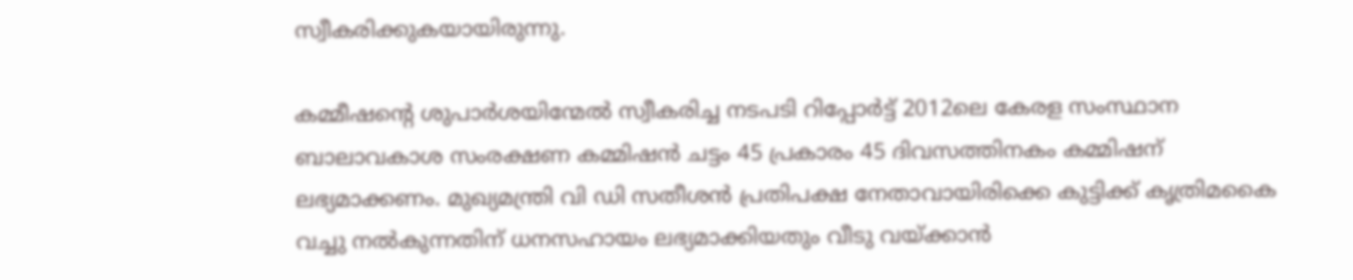സ്വീകരിക്കുകയായിരുന്നു.

കമ്മീഷന്‍റെ ശുപാർശയിന്മേൽ സ്വീകരിച്ച നടപടി റിപ്പോർട്ട് 2012ലെ കേരള സംസ്ഥാന ബാലാവകാശ സംരക്ഷണ കമ്മിഷൻ ചട്ടം 45 പ്രകാരം 45 ദിവസത്തിനകം കമ്മിഷന് ലഭ്യമാക്കണം. മുഖ്യമന്ത്രി വി ഡി സതീശൻ പ്രതിപക്ഷ നേതാവായിരിക്കെ കുട്ടിക്ക് കൃത്രിമകൈ വച്ചു നൽകുന്നതിന് ധനസഹായം ലഭ്യമാക്കിയതും വീടു വയ്ക്കാൻ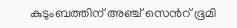കുടുംബത്തിന് അഞ്ച് സെന്‍റ് ഭൂമി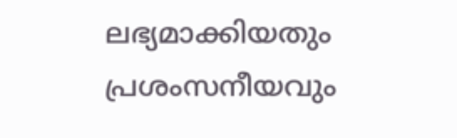ലഭ്യമാക്കിയതും പ്രശംസനീയവും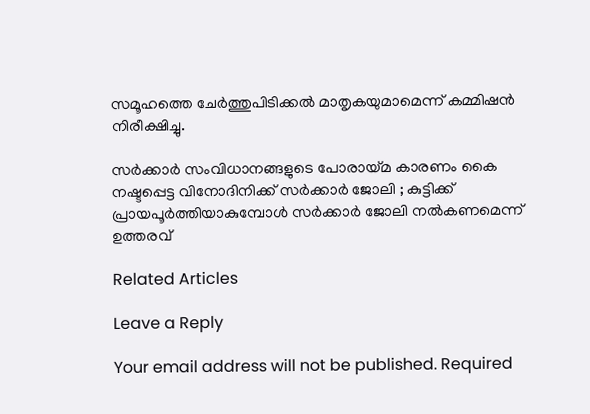സമൂഹത്തെ ചേർത്തുപിടിക്കൽ മാതൃകയുമാമെന്ന് കമ്മിഷൻ നിരീക്ഷിച്ചു.

സർക്കാർ സംവിധാനങ്ങളുടെ പോരായ്മ കാരണം കൈ നഷ്ടപ്പെട്ട വിനോദിനിക്ക് സർക്കാർ ജോലി ; കുട്ടിക്ക് പ്രായപൂർത്തിയാകുമ്പോൾ സർക്കാർ ജോലി നൽകണമെന്ന് ഉത്തരവ്

Related Articles

Leave a Reply

Your email address will not be published. Required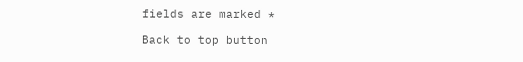fields are marked *

Back to top button